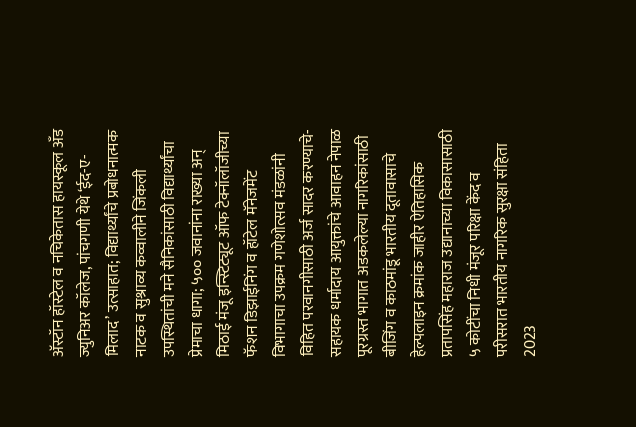अ‍ॅस्टॉन हॉस्टेल व नचिकेतास हायस्कूल अँड ज्युनिअर कॉलेज, पांचगणी येथे ‘ईद-ए-मिलाद’ उत्साहात; विद्यार्थ्यांचे प्रबोधनात्मक नाटक व सुश्राव्य कव्वालीने जिंकली उपस्थितांची मने सैनिकांसाठी विद्यार्थ्यांचा प्रेमाचा धागा; ५०० जवानांना राख्या अन् मिठाई मंजू इन्स्टिट्यूट ऑफ टेक्नॉलॉजीच्या फॅशन डिझाईनिंग व हॉटेल मॅनेजमेंट विभागाचा उपक्रम गणेशोत्सव मंडळांनी विहित परवानगीसाठी अर्ज सादर करण्याचे-सहायक धर्मादाय आयुक्तांचे आवाहन नेपाळ पूरग्रस्त भागात अडकलेल्या नागरिकांसाठी बीजिंग व काठमांडू भारतीय दूतावासाचे हेल्पलाइन क्रमांक जाहीर ऐतिहासिक प्रतापसिंह महाराज उद्यानाच्या विकासासाठी ५ कोटींचा निधी मंजूर परिक्षा केंद व परीसरात भारतीय नागरिक सुरक्षा संहिता 2023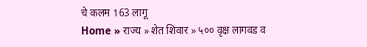चे कलम 163 लागू
Home » राज्य » शेत शिवार » ५०० वृक्ष लागवड व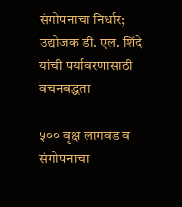संगोपनाचा निर्धार; उद्योजक डी. एल. शिंदे यांची पर्यावरणासाठी वचनबद्धता

५०० वृक्ष लागवड व संगोपनाचा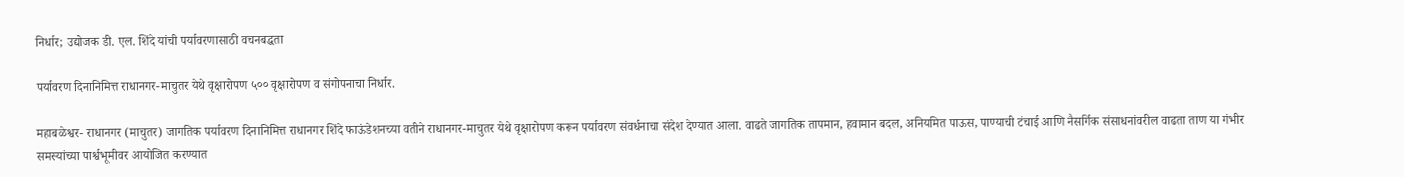निर्धार; उद्योजक डी. एल. शिंदे यांची पर्यावरणासाठी वचनबद्धता

पर्यावरण दिनानिमित्त राधानगर-माचुतर येथे वृक्षारोपण ५०० वृक्षारोपण व संगोपनाचा निर्धार.

महाबळेश्वर- राधानगर (माचुतर) जागतिक पर्यावरण दिनानिमित्त राधानगर शिंदे फाऊंडेशनच्या वतीने राधानगर-माचुतर येथे वृक्षारोपण करून पर्यावरण संवर्धनाचा संदेश देण्यात आला. वाढते जागतिक तापमान, हवामान बदल, अनियमित पाऊस, पाण्याची टंचाई आणि नैसर्गिक संसाधनांवरील वाढता ताण या गंभीर समस्यांच्या पार्श्वभूमीवर आयोजित करण्यात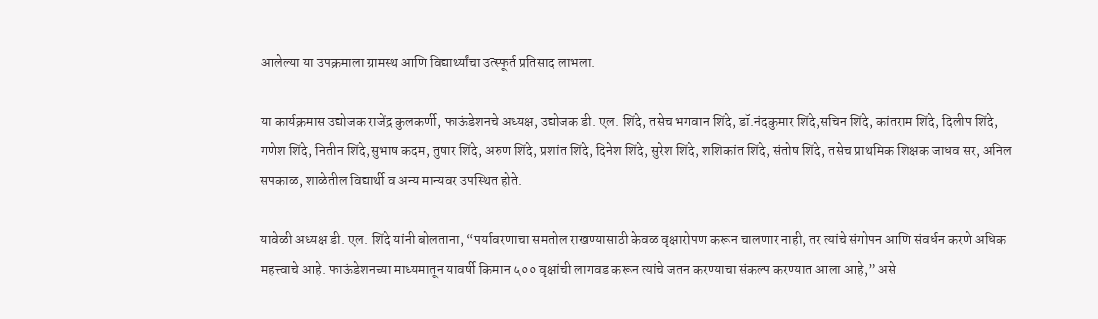आलेल्या या उपक्रमाला ग्रामस्थ आणि विद्यार्थ्यांचा उत्स्फूर्त प्रतिसाद लाभला.

या कार्यक्रमास उद्योजक राजेंद्र कुलकर्णी, फाऊंडेशनचे अध्यक्ष, उद्योजक डी. एल. शिंदे, तसेच भगवान शिंदे, डॉ.नंदकुमार शिंदे,सचिन शिंदे, कांतराम शिंदे, दिलीप शिंदे, गणेश शिंदे, नितीन शिंदे,सुभाष कदम, तुषार शिंदे, अरुण शिंदे, प्रशांत शिंदे, दिनेश शिंदे, सुरेश शिंदे, शशिकांत शिंदे, संतोष शिंदे, तसेच प्राथमिक शिक्षक जाधव सर, अनिल सपकाळ, शाळेतील विद्यार्थी व अन्य मान्यवर उपस्थित होते.

यावेळी अध्यक्ष डी. एल. शिंदे यांनी बोलताना, “पर्यावरणाचा समतोल राखण्यासाठी केवळ वृक्षारोपण करून चालणार नाही, तर त्यांचे संगोपन आणि संवर्धन करणे अधिक महत्त्वाचे आहे. फाऊंडेशनच्या माध्यमातून यावर्षी किमान ५०० वृक्षांची लागवड करून त्यांचे जतन करण्याचा संकल्प करण्यात आला आहे,” असे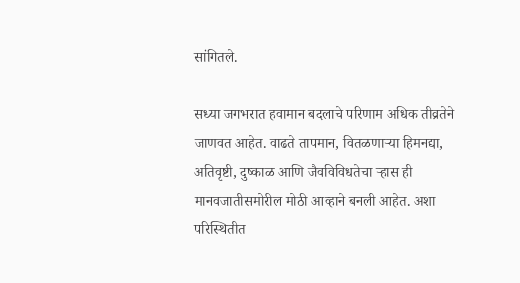सांगितले.

सध्या जगभरात हवामान बदलाचे परिणाम अधिक तीव्रतेने जाणवत आहेत. वाढते तापमान, वितळणाऱ्या हिमनद्या, अतिवृष्टी, दुष्काळ आणि जैवविविधतेचा ऱ्हास ही मानवजातीसमोरील मोठी आव्हाने बनली आहेत. अशा परिस्थितीत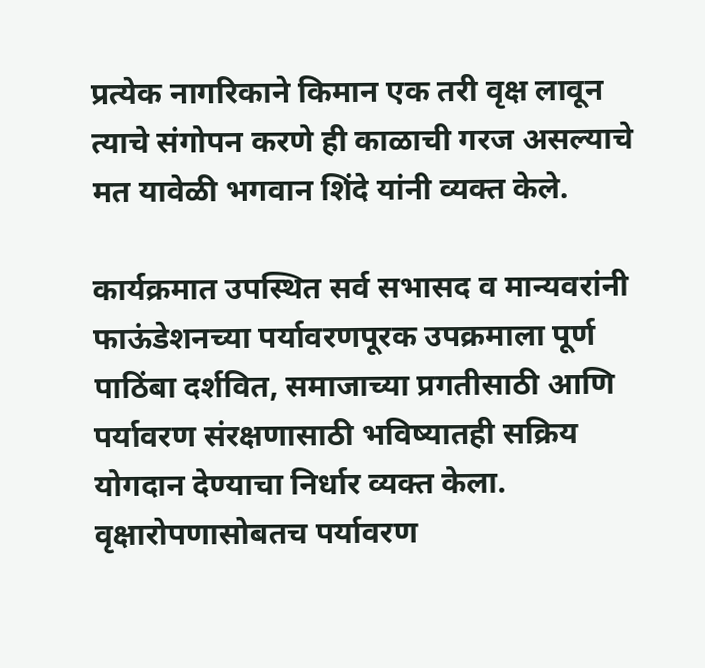प्रत्येक नागरिकाने किमान एक तरी वृक्ष लावून त्याचे संगोपन करणे ही काळाची गरज असल्याचे मत यावेळी भगवान शिंदे यांनी व्यक्त केले.

कार्यक्रमात उपस्थित सर्व सभासद व मान्यवरांनी फाऊंडेशनच्या पर्यावरणपूरक उपक्रमाला पूर्ण पाठिंबा दर्शवित, समाजाच्या प्रगतीसाठी आणि पर्यावरण संरक्षणासाठी भविष्यातही सक्रिय योगदान देण्याचा निर्धार व्यक्त केला. वृक्षारोपणासोबतच पर्यावरण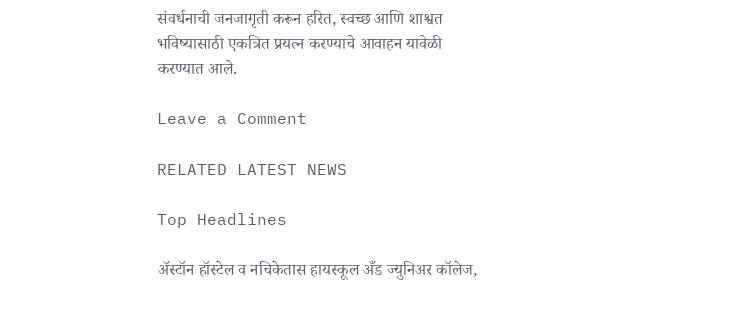संवर्धनाची जनजागृती करून हरित, स्वच्छ आणि शाश्वत भविष्यासाठी एकत्रित प्रयत्न करण्याचे आवाहन यावेळी करण्यात आले.

Leave a Comment

RELATED LATEST NEWS

Top Headlines

अ‍ॅस्टॉन हॉस्टेल व नचिकेतास हायस्कूल अँड ज्युनिअर कॉलेज,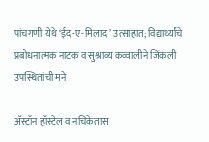पांचगणी येथे ‘ईद-ए-मिलाद’ उत्साहात; विद्यार्थ्यांचे प्रबोधनात्मक नाटक व सुश्राव्य कव्वालीने जिंकली उपस्थितांची मने

अ‍ॅस्टॉन हॉस्टेल व नचिकेतास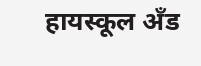हायस्कूल अँड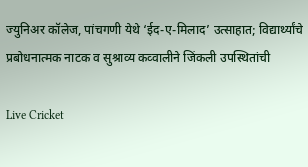ज्युनिअर कॉलेज, पांचगणी येथे ‘ईद-ए-मिलाद’ उत्साहात; विद्यार्थ्यांचे प्रबोधनात्मक नाटक व सुश्राव्य कव्वालीने जिंकली उपस्थितांची

Live Cricket